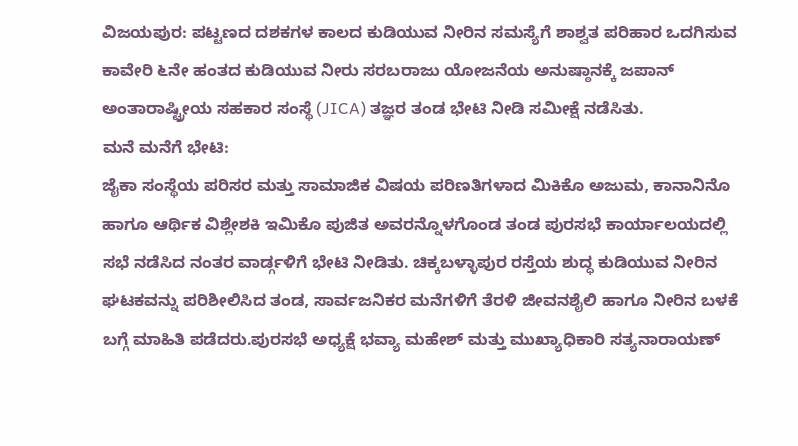ವಿಜಯಪುರ: ಪಟ್ಟಣದ ದಶಕಗಳ ಕಾಲದ ಕುಡಿಯುವ ನೀರಿನ ಸಮಸ್ಯೆಗೆ ಶಾಶ್ವತ ಪರಿಹಾರ ಒದಗಿಸುವ ಕಾವೇರಿ ೬ನೇ ಹಂತದ ಕುಡಿಯುವ ನೀರು ಸರಬರಾಜು ಯೋಜನೆಯ ಅನುಷ್ಠಾನಕ್ಕೆ ಜಪಾನ್ ಅಂತಾರಾಷ್ಟ್ರೀಯ ಸಹಕಾರ ಸಂಸ್ಥೆ (JICA) ತಜ್ಞರ ತಂಡ ಭೇಟಿ ನೀಡಿ ಸಮೀಕ್ಷೆ ನಡೆಸಿತು.
ಮನೆ ಮನೆಗೆ ಭೇಟಿ:
ಜೈಕಾ ಸಂಸ್ಥೆಯ ಪರಿಸರ ಮತ್ತು ಸಾಮಾಜಿಕ ವಿಷಯ ಪರಿಣತಿಗಳಾದ ಮಿಕಿಕೊ ಅಜುಮ, ಕಾನಾನಿನೊ ಹಾಗೂ ಆರ್ಥಿಕ ವಿಶ್ಲೇಶಕಿ ಇಮಿಕೊ ಪುಜಿತ ಅವರನ್ನೊಳಗೊಂಡ ತಂಡ ಪುರಸಭೆ ಕಾರ್ಯಾಲಯದಲ್ಲಿ ಸಭೆ ನಡೆಸಿದ ನಂತರ ವಾರ್ಡ್ಗಳಿಗೆ ಭೇಟಿ ನೀಡಿತು. ಚಿಕ್ಕಬಳ್ಳಾಪುರ ರಸ್ತೆಯ ಶುದ್ಧ ಕುಡಿಯುವ ನೀರಿನ ಘಟಕವನ್ನು ಪರಿಶೀಲಿಸಿದ ತಂಡ, ಸಾರ್ವಜನಿಕರ ಮನೆಗಳಿಗೆ ತೆರಳಿ ಜೀವನಶೈಲಿ ಹಾಗೂ ನೀರಿನ ಬಳಕೆ ಬಗ್ಗೆ ಮಾಹಿತಿ ಪಡೆದರು.ಪುರಸಭೆ ಅಧ್ಯಕ್ಷೆ ಭವ್ಯಾ ಮಹೇಶ್ ಮತ್ತು ಮುಖ್ಯಾಧಿಕಾರಿ ಸತ್ಯನಾರಾಯಣ್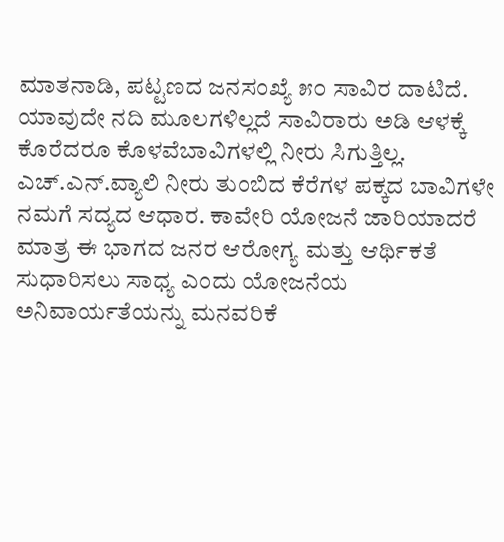ಮಾತನಾಡಿ, ಪಟ್ಟಣದ ಜನಸಂಖ್ಯೆ ೫೦ ಸಾವಿರ ದಾಟಿದೆ. ಯಾವುದೇ ನದಿ ಮೂಲಗಳಿಲ್ಲದೆ ಸಾವಿರಾರು ಅಡಿ ಆಳಕ್ಕೆ ಕೊರೆದರೂ ಕೊಳವೆಬಾವಿಗಳಲ್ಲಿ ನೀರು ಸಿಗುತ್ತಿಲ್ಲ. ಎಚ್.ಎನ್.ವ್ಯಾಲಿ ನೀರು ತುಂಬಿದ ಕೆರೆಗಳ ಪಕ್ಕದ ಬಾವಿಗಳೇ ನಮಗೆ ಸದ್ಯದ ಆಧಾರ. ಕಾವೇರಿ ಯೋಜನೆ ಜಾರಿಯಾದರೆ ಮಾತ್ರ ಈ ಭಾಗದ ಜನರ ಆರೋಗ್ಯ ಮತ್ತು ಆರ್ಥಿಕತೆ ಸುಧಾರಿಸಲು ಸಾಧ್ಯ ಎಂದು ಯೋಜನೆಯ ಅನಿವಾರ್ಯತೆಯನ್ನು ಮನವರಿಕೆ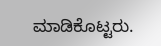ಮಾಡಿಕೊಟ್ಟರು.